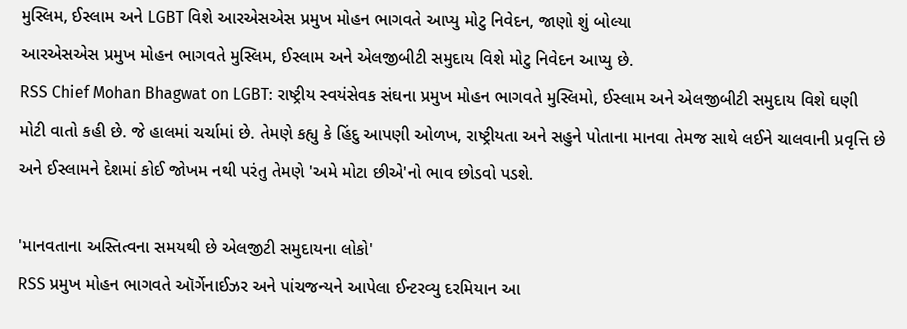મુસ્લિમ, ઈસ્લામ અને LGBT વિશે આરએસએસ પ્રમુખ મોહન ભાગવતે આપ્યુ મોટુ નિવેદન, જાણો શું બોલ્યા
આરએસએસ પ્રમુખ મોહન ભાગવતે મુસ્લિમ, ઈસ્લામ અને એલજીબીટી સમુદાય વિશે મોટુ નિવેદન આપ્યુ છે.
RSS Chief Mohan Bhagwat on LGBT: રાષ્ટ્રીય સ્વયંસેવક સંઘના પ્રમુખ મોહન ભાગવતે મુસ્લિમો, ઈસ્લામ અને એલજીબીટી સમુદાય વિશે ઘણી મોટી વાતો કહી છે. જે હાલમાં ચર્ચામાં છે. તેમણે કહ્યુ કે હિંદુ આપણી ઓળખ, રાષ્ટ્રીયતા અને સહુને પોતાના માનવા તેમજ સાથે લઈને ચાલવાની પ્રવૃત્તિ છે અને ઈસ્લામને દેશમાં કોઈ જોખમ નથી પરંતુ તેમણે 'અમે મોટા છીએ'નો ભાવ છોડવો પડશે.

'માનવતાના અસ્તિત્વના સમયથી છે એલજીટી સમુદાયના લોકો'
RSS પ્રમુખ મોહન ભાગવતે ઑર્ગેનાઈઝર અને પાંચજન્યને આપેલા ઈન્ટરવ્યુ દરમિયાન આ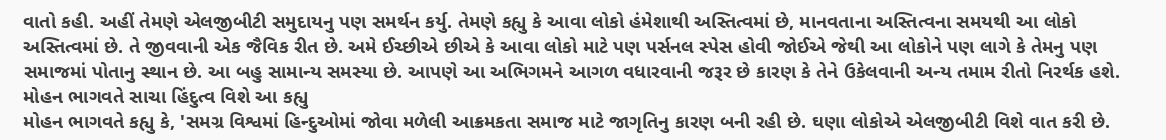વાતો કહી. અહીં તેમણે એલજીબીટી સમુદાયનુ પણ સમર્થન કર્યુ. તેમણે કહ્યુ કે આવા લોકો હંમેશાથી અસ્તિત્વમાં છે, માનવતાના અસ્તિત્વના સમયથી આ લોકો અસ્તિત્વમાં છે. તે જીવવાની એક જૈવિક રીત છે. અમે ઈચ્છીએ છીએ કે આવા લોકો માટે પણ પર્સનલ સ્પેસ હોવી જોઈએ જેથી આ લોકોને પણ લાગે કે તેમનુ પણ સમાજમાં પોતાનુ સ્થાન છે. આ બહુ સામાન્ય સમસ્યા છે. આપણે આ અભિગમને આગળ વધારવાની જરૂર છે કારણ કે તેને ઉકેલવાની અન્ય તમામ રીતો નિરર્થક હશે.
મોહન ભાગવતે સાચા હિંદુત્વ વિશે આ કહ્યુ
મોહન ભાગવતે કહ્યુ કે, 'સમગ્ર વિશ્વમાં હિન્દુઓમાં જોવા મળેલી આક્રમકતા સમાજ માટે જાગૃતિનુ કારણ બની રહી છે. ઘણા લોકોએ એલજીબીટી વિશે વાત કરી છે.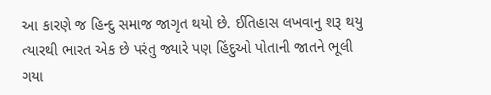આ કારણે જ હિન્દુ સમાજ જાગૃત થયો છે. ઈતિહાસ લખવાનુ શરૂ થયુ ત્યારથી ભારત એક છે પરંતુ જ્યારે પણ હિંદુઓ પોતાની જાતને ભૂલી ગયા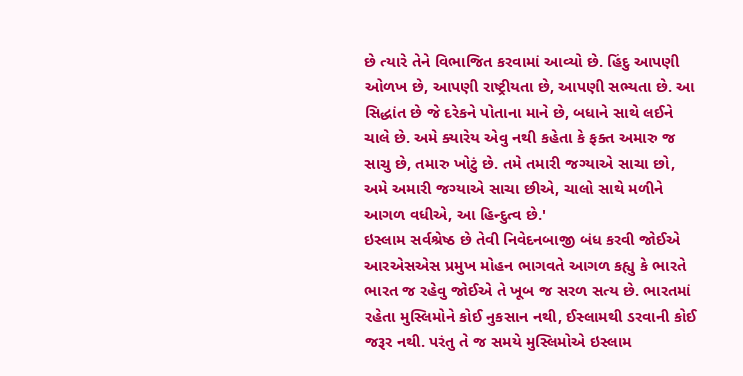છે ત્યારે તેને વિભાજિત કરવામાં આવ્યો છે. હિંદુ આપણી ઓળખ છે, આપણી રાષ્ટ્રીયતા છે, આપણી સભ્યતા છે. આ સિદ્ધાંત છે જે દરેકને પોતાના માને છે, બધાને સાથે લઈને ચાલે છે. અમે ક્યારેય એવુ નથી કહેતા કે ફક્ત અમારુ જ સાચુ છે, તમારુ ખોટું છે. તમે તમારી જગ્યાએ સાચા છો, અમે અમારી જગ્યાએ સાચા છીએ, ચાલો સાથે મળીને આગળ વધીએ, આ હિન્દુત્વ છે.'
ઇસ્લામ સર્વશ્રેષ્ઠ છે તેવી નિવેદનબાજી બંધ કરવી જોઈએ
આરએસએસ પ્રમુખ મોહન ભાગવતે આગળ કહ્યુ કે ભારતે ભારત જ રહેવુ જોઈએ તે ખૂબ જ સરળ સત્ય છે. ભારતમાં રહેતા મુસ્લિમોને કોઈ નુકસાન નથી, ઈસ્લામથી ડરવાની કોઈ જરૂર નથી. પરંતુ તે જ સમયે મુસ્લિમોએ ઇસ્લામ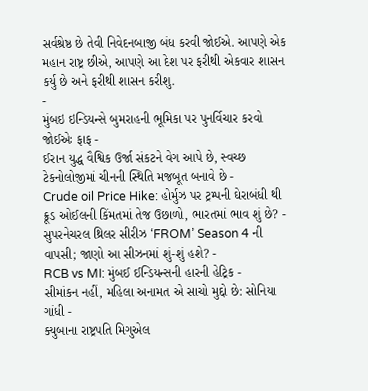સર્વશ્રેષ્ઠ છે તેવી નિવેદનબાજી બંધ કરવી જોઈએ. આપણે એક મહાન રાષ્ટ્ર છીએ, આપણે આ દેશ પર ફરીથી એકવાર શાસન કર્યુ છે અને ફરીથી શાસન કરીશુ.
-
મુંબઇ ઇન્ડિયન્સે બુમરાહની ભૂમિકા પર પુનર્વિચાર કરવો જોઈએઃ ફાફ -
ઈરાન યુદ્ધ વૈશ્વિક ઉર્જા સંકટને વેગ આપે છે, સ્વચ્છ ટેકનોલોજીમાં ચીનની સ્થિતિ મજબૂત બનાવે છે -
Crude oil Price Hike: હોર્મુઝ પર ટ્રમ્પની ઘેરાબંધી થી ક્રૂડ ઓઈલની કિંમતમાં તેજ ઉછાળો, ભારતમાં ભાવ શું છે? -
સુપરનેચરલ થ્રિલર સીરીઝ ‘FROM’ Season 4 ની વાપસી; જાણો આ સીઝનમાં શું-શું હશે? -
RCB vs MI: મુંબઈ ઈન્ડિયન્સની હારની હેટ્રિક -
સીમાંકન નહીં, મહિલા અનામત એ સાચો મુદ્દો છે: સોનિયા ગાંધી -
ક્યુબાના રાષ્ટ્રપતિ મિગુએલ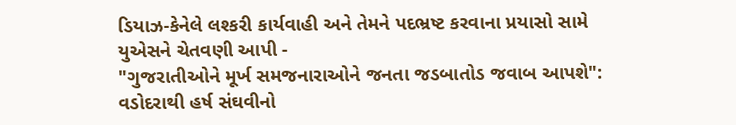ડિયાઝ-કેનેલે લશ્કરી કાર્યવાહી અને તેમને પદભ્રષ્ટ કરવાના પ્રયાસો સામે યુએસને ચેતવણી આપી -
"ગુજરાતીઓને મૂર્ખ સમજનારાઓને જનતા જડબાતોડ જવાબ આપશે": વડોદરાથી હર્ષ સંઘવીનો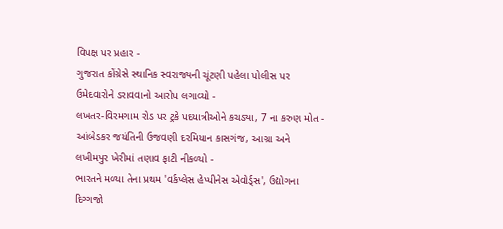વિપક્ષ પર પ્રહાર -
ગુજરાત કોંગ્રેસે સ્થાનિક સ્વરાજ્યની ચૂંટણી પહેલા પોલીસ પર ઉમેદવારોને ડરાવવાનો આરોપ લગાવ્યો -
લખતર-વિરમગામ રોડ પર ટ્રકે પદયાત્રીઓને કચડ્યા, 7 ના કરુણ મોત -
આંબેડકર જયંતિની ઉજવણી દરમિયાન કાસગંજ, આગ્રા અને લખીમપુર ખેરીમાં તણાવ ફાટી નીકળ્યો -
ભારતને મળ્યા તેના પ્રથમ 'વર્કપ્લેસ હેપ્પીનેસ એવોર્ડ્સ', ઉદ્યોગના દિગ્ગજો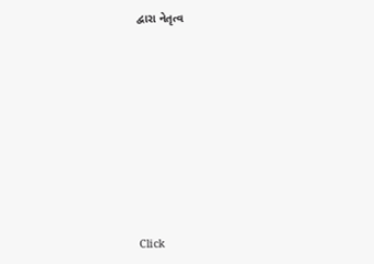દ્વારા નેતૃત્વ









Click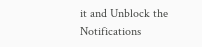it and Unblock the Notifications